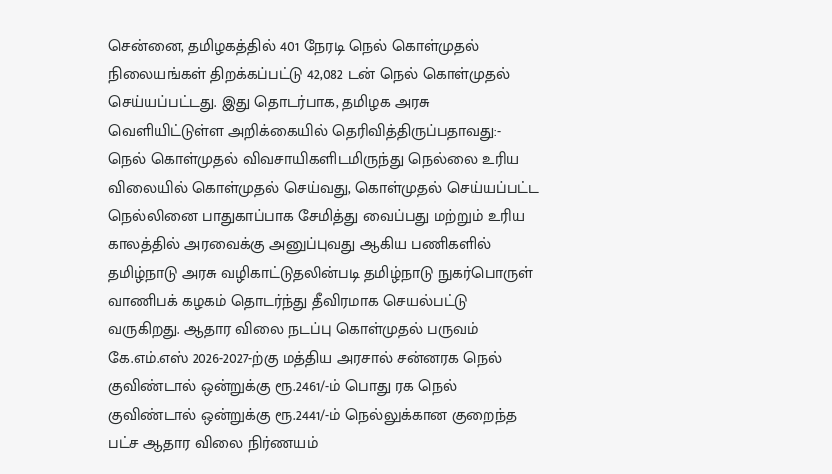சென்னை, தமிழகத்தில் 401 நேரடி நெல் கொள்முதல் நிலையங்கள் திறக்கப்பட்டு 42,082 டன் நெல் கொள்முதல் செய்யப்பட்டது. இது தொடர்பாக, தமிழக அரசு வெளியிட்டுள்ள அறிக்கையில் தெரிவித்திருப்பதாவது:- நெல் கொள்முதல் விவசாயிகளிடமிருந்து நெல்லை உரிய விலையில் கொள்முதல் செய்வது, கொள்முதல் செய்யப்பட்ட நெல்லினை பாதுகாப்பாக சேமித்து வைப்பது மற்றும் உரிய காலத்தில் அரவைக்கு அனுப்புவது ஆகிய பணிகளில் தமிழ்நாடு அரசு வழிகாட்டுதலின்படி தமிழ்நாடு நுகர்பொருள் வாணிபக் கழகம் தொடர்ந்து தீவிரமாக செயல்பட்டு வருகிறது. ஆதார விலை நடப்பு கொள்முதல் பருவம் கே.எம்.எஸ் 2026-2027-ற்கு மத்திய அரசால் சன்னரக நெல் குவிண்டால் ஒன்றுக்கு ரூ.2461/-ம் பொது ரக நெல் குவிண்டால் ஒன்றுக்கு ரூ.2441/-ம் நெல்லுக்கான குறைந்த பட்ச ஆதார விலை நிர்ணயம்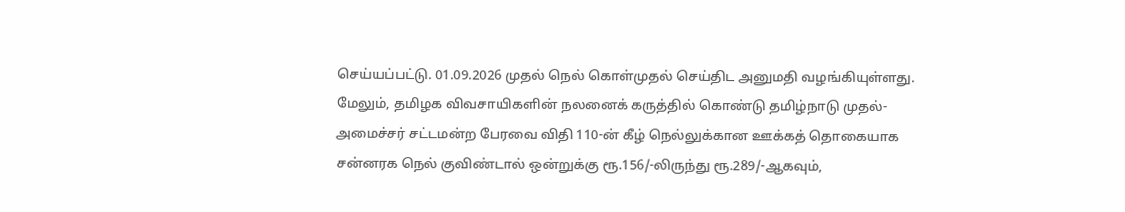செய்யப்பட்டு. 01.09.2026 முதல் நெல் கொள்முதல் செய்திட அனுமதி வழங்கியுள்ளது. மேலும், தமிழக விவசாயிகளின் நலனைக் கருத்தில் கொண்டு தமிழ்நாடு முதல்-அமைச்சர் சட்டமன்ற பேரவை விதி 110-ன் கீழ் நெல்லுக்கான ஊக்கத் தொகையாக சன்னரக நெல் குவிண்டால் ஒன்றுக்கு ரூ.156/-லிருந்து ரூ.289/-ஆகவும்,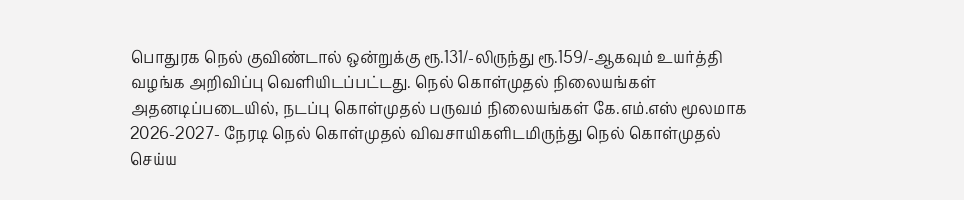பொதுரக நெல் குவிண்டால் ஒன்றுக்கு ரூ.131/-லிருந்து ரூ.159/-ஆகவும் உயர்த்தி வழங்க அறிவிப்பு வெளியிடப்பட்டது. நெல் கொள்முதல் நிலையங்கள் அதனடிப்படையில், நடப்பு கொள்முதல் பருவம் நிலையங்கள் கே.எம்.எஸ் மூலமாக 2026-2027- நேரடி நெல் கொள்முதல் விவசாயிகளிடமிருந்து நெல் கொள்முதல் செய்ய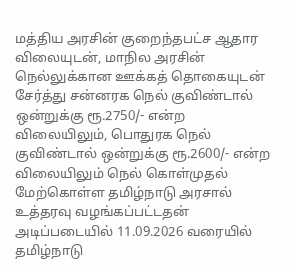மத்திய அரசின் குறைந்தபட்ச ஆதார விலையுடன், மாநில அரசின் நெல்லுக்கான ஊக்கத் தொகையுடன் சேர்த்து சன்னரக நெல் குவிண்டால் ஒன்றுக்கு ரூ.2750/- என்ற விலையிலும், பொதுரக நெல் குவிண்டால் ஒன்றுக்கு ரூ.2600/- என்ற விலையிலும் நெல் கொள்முதல் மேற்கொள்ள தமிழ்நாடு அரசால் உத்தரவு வழங்கப்பட்டதன் அடிப்படையில் 11.09.2026 வரையில் தமிழ்நாடு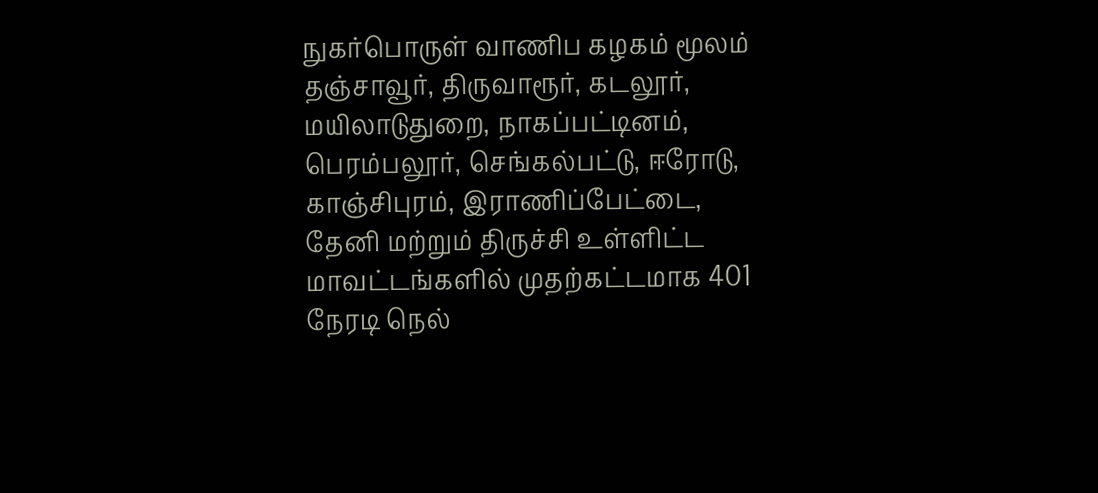நுகர்பொருள் வாணிப கழகம் மூலம் தஞ்சாவூர், திருவாரூர், கடலூர், மயிலாடுதுறை, நாகப்பட்டினம், பெரம்பலூர், செங்கல்பட்டு, ஈரோடு, காஞ்சிபுரம், இராணிப்பேட்டை, தேனி மற்றும் திருச்சி உள்ளிட்ட மாவட்டங்களில் முதற்கட்டமாக 401 நேரடி நெல்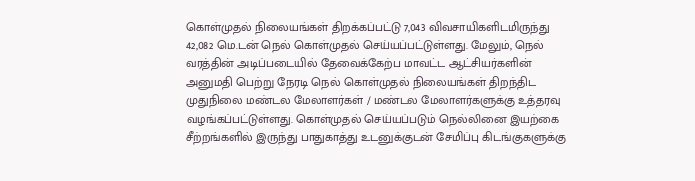கொள்முதல் நிலையங்கள் திறக்கப்பட்டு 7,043 விவசாயிகளிடமிருந்து 42,082 மெ.டன் நெல் கொள்முதல் செய்யப்பட்டுள்ளது. மேலும், நெல் வரத்தின் அடிப்படையில் தேவைக்கேற்ப மாவட்ட ஆட்சியர்களின் அனுமதி பெற்று நேரடி நெல் கொள்முதல் நிலையங்கள் திறந்திட முதுநிலை மண்டல மேலாளர்கள் / மண்டல மேலாளர்களுக்கு உத்தரவு வழங்கப்பட்டுள்ளது. கொள்முதல் செய்யப்படும் நெல்லினை இயற்கை சீற்றங்களில் இருந்து பாதுகாத்து உடனுக்குடன் சேமிப்பு கிடங்குகளுக்கு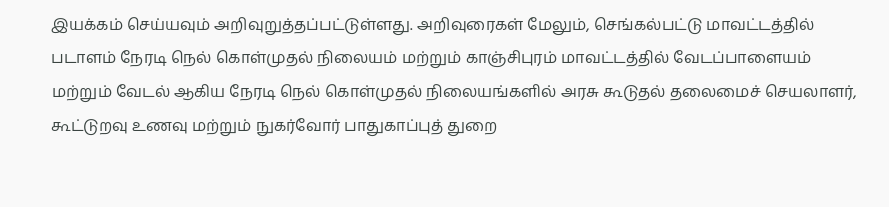இயக்கம் செய்யவும் அறிவுறுத்தப்பட்டுள்ளது. அறிவுரைகள் மேலும், செங்கல்பட்டு மாவட்டத்தில் படாளம் நேரடி நெல் கொள்முதல் நிலையம் மற்றும் காஞ்சிபுரம் மாவட்டத்தில் வேடப்பாளையம் மற்றும் வேடல் ஆகிய நேரடி நெல் கொள்முதல் நிலையங்களில் அரசு கூடுதல் தலைமைச் செயலாளர், கூட்டுறவு உணவு மற்றும் நுகர்வோர் பாதுகாப்புத் துறை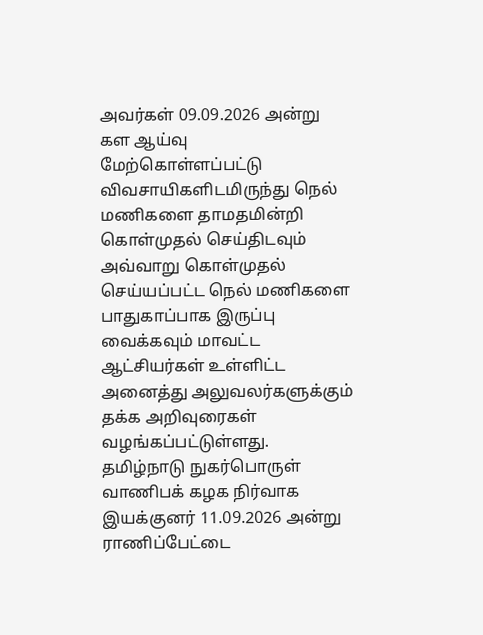அவர்கள் 09.09.2026 அன்று கள ஆய்வு மேற்கொள்ளப்பட்டு விவசாயிகளிடமிருந்து நெல் மணிகளை தாமதமின்றி கொள்முதல் செய்திடவும் அவ்வாறு கொள்முதல் செய்யப்பட்ட நெல் மணிகளை பாதுகாப்பாக இருப்பு வைக்கவும் மாவட்ட ஆட்சியர்கள் உள்ளிட்ட அனைத்து அலுவலர்களுக்கும் தக்க அறிவுரைகள் வழங்கப்பட்டுள்ளது. தமிழ்நாடு நுகர்பொருள் வாணிபக் கழக நிர்வாக இயக்குனர் 11.09.2026 அன்று ராணிப்பேட்டை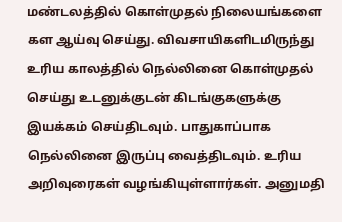மண்டலத்தில் கொள்முதல் நிலையங்களை கள ஆய்வு செய்து. விவசாயிகளிடமிருந்து உரிய காலத்தில் நெல்லினை கொள்முதல் செய்து உடனுக்குடன் கிடங்குகளுக்கு இயக்கம் செய்திடவும். பாதுகாப்பாக நெல்லினை இருப்பு வைத்திடவும். உரிய அறிவுரைகள் வழங்கியுள்ளார்கள். அனுமதி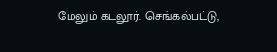மேலும் கடலூர். செங்கல்பட்டு,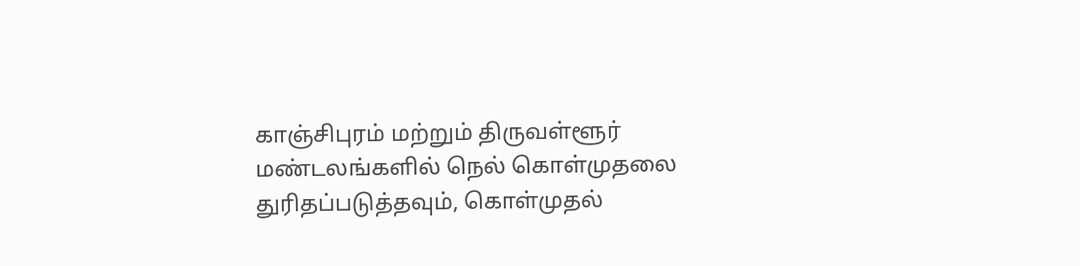காஞ்சிபுரம் மற்றும் திருவள்ளூர் மண்டலங்களில் நெல் கொள்முதலை துரிதப்படுத்தவும், கொள்முதல்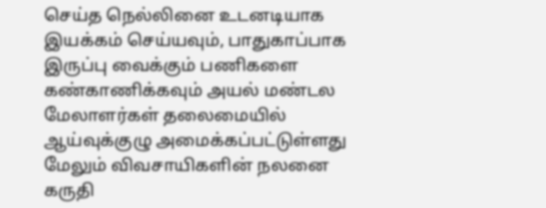செய்த நெல்லினை உடனடியாக இயக்கம் செய்யவும், பாதுகாப்பாக இருப்பு வைக்கும் பணிகளை கண்காணிக்கவும் அயல் மண்டல மேலாளர்கள் தலைமையில் ஆய்வுக்குழு அமைக்கப்பட்டுள்ளது மேலும் விவசாயிகளின் நலனை கருதி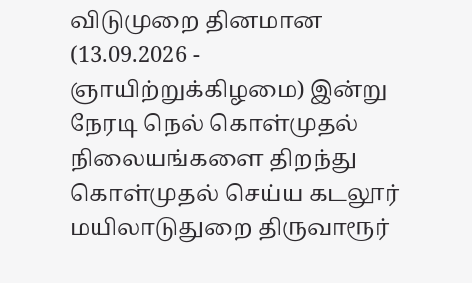விடுமுறை தினமான (13.09.2026 - ஞாயிற்றுக்கிழமை) இன்று நேரடி நெல் கொள்முதல் நிலையங்களை திறந்து கொள்முதல் செய்ய கடலூர் மயிலாடுதுறை திருவாரூர்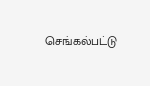செங்கல்பட்டு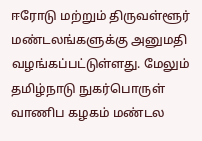ஈரோடு மற்றும் திருவள்ளூர் மண்டலங்களுக்கு அனுமதி வழங்கப்பட்டுள்ளது. மேலும் தமிழ்நாடு நுகர்பொருள் வாணிப கழகம் மண்டல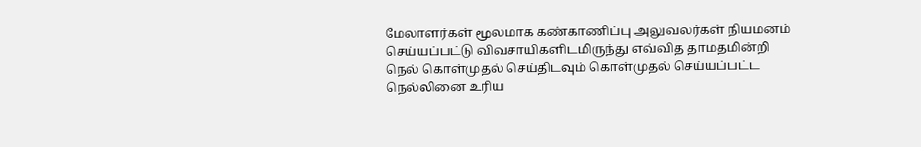மேலாளர்கள் மூலமாக கண்காணிப்பு அலுவலர்கள் நியமனம் செய்யப்பட்டு விவசாயிகளிடமிருந்து எவ்வித தாமதமின்றி நெல் கொள்முதல் செய்திடவும் கொள்முதல் செய்யப்பட்ட நெல்லினை உரிய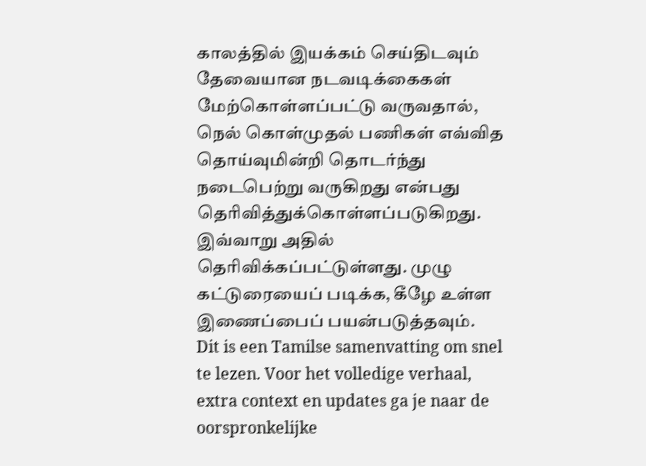காலத்தில் இயக்கம் செய்திடவும் தேவையான நடவடிக்கைகள் மேற்கொள்ளப்பட்டு வருவதால், நெல் கொள்முதல் பணிகள் எவ்வித தொய்வுமின்றி தொடர்ந்து நடைபெற்று வருகிறது என்பது தெரிவித்துக்கொள்ளப்படுகிறது. இவ்வாறு அதில் தெரிவிக்கப்பட்டுள்ளது. முழு கட்டுரையைப் படிக்க, கீழே உள்ள இணைப்பைப் பயன்படுத்தவும்.
Dit is een Tamilse samenvatting om snel te lezen. Voor het volledige verhaal, extra context en updates ga je naar de oorspronkelijke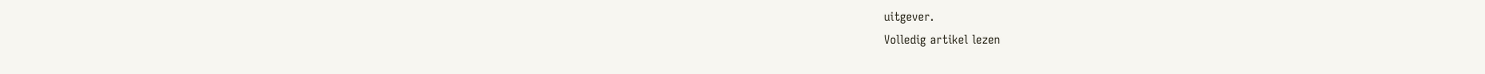uitgever.
Volledig artikel lezen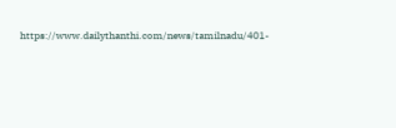https://www.dailythanthi.com/news/tamilnadu/401-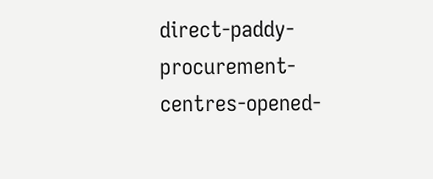direct-paddy-procurement-centres-opened-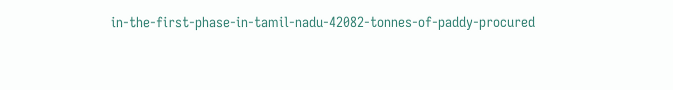in-the-first-phase-in-tamil-nadu-42082-tonnes-of-paddy-procured